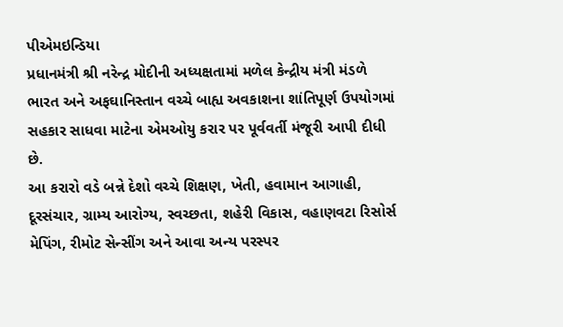પીએમઇન્ડિયા
પ્રધાનમંત્રી શ્રી નરેન્દ્ર મોદીની અધ્યક્ષતામાં મળેલ કેન્દ્રીય મંત્રી મંડળે ભારત અને અફઘાનિસ્તાન વચ્ચે બાહ્ય અવકાશના શાંતિપૂર્ણ ઉપયોગમાં સહકાર સાધવા માટેના એમઓયુ કરાર પર પૂર્વવર્તી મંજૂરી આપી દીધી છે.
આ કરારો વડે બન્ને દેશો વચ્ચે શિક્ષણ, ખેતી, હવામાન આગાહી, દૂરસંચાર, ગ્રામ્ય આરોગ્ય, સ્વચ્છતા, શહેરી વિકાસ, વહાણવટા રિસોર્સ મેપિંગ, રીમોટ સેન્સીંગ અને આવા અન્ય પરસ્પર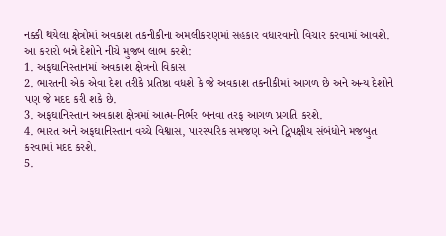નક્કી થયેલા ક્ષેત્રોમાં અવકાશ તકનીકીના અમલીકરણમાં સહકાર વધારવાનો વિચાર કરવામાં આવશે.
આ કરારો બન્ને દેશોને નીચે મુજબ લાભ કરશે:
1. અફઘાનિસ્તાનમાં અવકાશ ક્ષેત્રનો વિકાસ
2. ભારતની એક એવા દેશ તરીકે પ્રતિષ્ઠા વધશે કે જે અવકાશ તકનીકીમાં આગળ છે અને અન્ય દેશોને પણ જે મદદ કરી શકે છે.
3. અફઘાનિસ્તાન અવકાશ ક્ષેત્રમાં આત્મ-નિર્ભર બનવા તરફ આગળ પ્રગતિ કરશે.
4. ભારત અને અફઘાનિસ્તાન વચ્ચે વિશ્વાસ, પારસ્પરિક સમજણ અને દ્વિપક્ષીય સંબંધોને મજબુત કરવામાં મદદ કરશે.
5.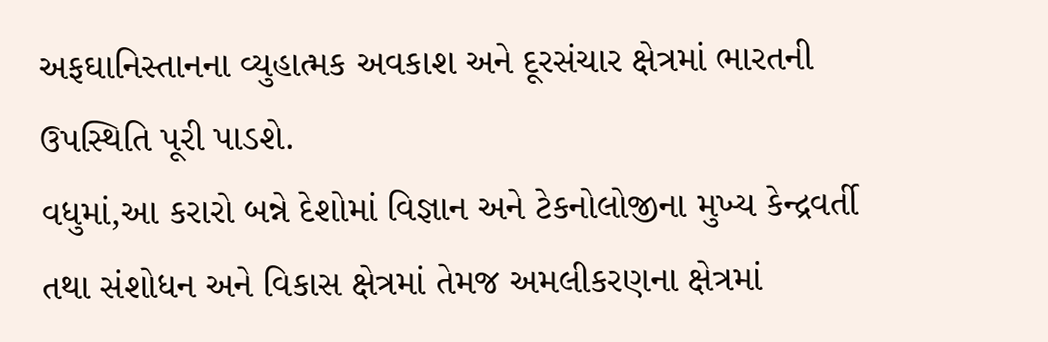અફઘાનિસ્તાનના વ્યુહાત્મક અવકાશ અને દૂરસંચાર ક્ષેત્રમાં ભારતની ઉપસ્થિતિ પૂરી પાડશે.
વધુમાં,આ કરારો બન્ને દેશોમાં વિજ્ઞાન અને ટેકનોલોજીના મુખ્ય કેન્દ્રવર્તી તથા સંશોધન અને વિકાસ ક્ષેત્રમાં તેમજ અમલીકરણના ક્ષેત્રમાં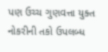પણ ઉચ્ચ ગુણવત્તા યુક્ત નોકરીની તકો ઉપલબ્ધ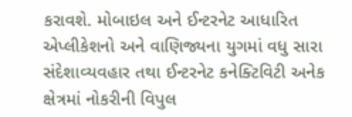કરાવશે. મોબાઇલ અને ઈન્ટરનેટ આધારિત એપ્લીકેશનો અને વાણિજ્યના યુગમાં વધુ સારા સંદેશાવ્યવહાર તથા ઈન્ટરનેટ કનેક્ટિવિટી અનેક ક્ષેત્રમાં નોકરીની વિપુલ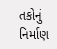તકોનું નિર્માણ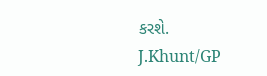કરશે.
J.Khunt/GP